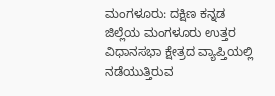ಮಂಗಳೂರು: ದಕ್ಷಿಣ ಕನ್ನಡ ಜಿಲ್ಲೆಯ ಮಂಗಳೂರು ಉತ್ತರ ವಿಧಾನಸಭಾ ಕ್ಷೇತ್ರದ ವ್ಯಾಪ್ತಿಯಲ್ಲಿ ನಡೆಯುತ್ತಿರುವ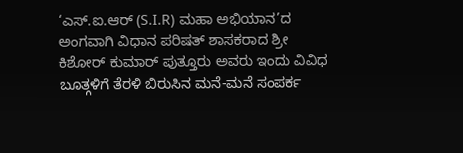‘ಎಸ್.ಐ.ಆರ್ (S.I.R) ಮಹಾ ಅಭಿಯಾನ’ದ ಅಂಗವಾಗಿ ವಿಧಾನ ಪರಿಷತ್ ಶಾಸಕರಾದ ಶ್ರೀ ಕಿಶೋರ್ ಕುಮಾರ್ ಪುತ್ತೂರು ಅವರು ಇಂದು ವಿವಿಧ ಬೂತ್ಗಳಿಗೆ ತೆರಳಿ ಬಿರುಸಿನ ಮನೆ-ಮನೆ ಸಂಪರ್ಕ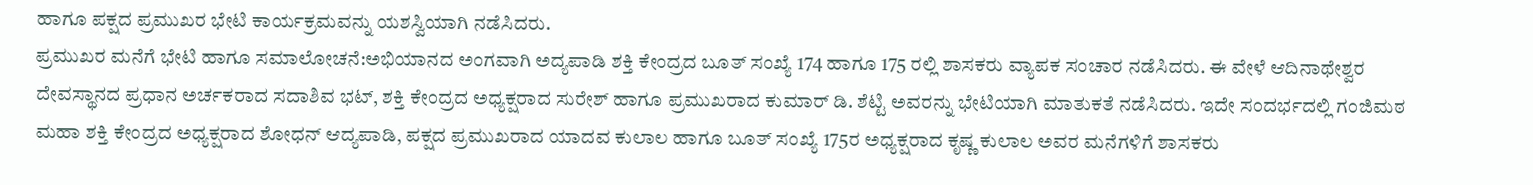ಹಾಗೂ ಪಕ್ಷದ ಪ್ರಮುಖರ ಭೇಟಿ ಕಾರ್ಯಕ್ರಮವನ್ನು ಯಶಸ್ವಿಯಾಗಿ ನಡೆಸಿದರು.
ಪ್ರಮುಖರ ಮನೆಗೆ ಭೇಟಿ ಹಾಗೂ ಸಮಾಲೋಚನೆ:ಅಭಿಯಾನದ ಅಂಗವಾಗಿ ಅದ್ಯಪಾಡಿ ಶಕ್ತಿ ಕೇಂದ್ರದ ಬೂತ್ ಸಂಖ್ಯೆ 174 ಹಾಗೂ 175 ರಲ್ಲಿ ಶಾಸಕರು ವ್ಯಾಪಕ ಸಂಚಾರ ನಡೆಸಿದರು. ಈ ವೇಳೆ ಆದಿನಾಥೇಶ್ವರ ದೇವಸ್ಥಾನದ ಪ್ರಧಾನ ಅರ್ಚಕರಾದ ಸದಾಶಿವ ಭಟ್, ಶಕ್ತಿ ಕೇಂದ್ರದ ಅಧ್ಯಕ್ಷರಾದ ಸುರೇಶ್ ಹಾಗೂ ಪ್ರಮುಖರಾದ ಕುಮಾರ್ ಡಿ. ಶೆಟ್ಟಿ ಅವರನ್ನು ಭೇಟಿಯಾಗಿ ಮಾತುಕತೆ ನಡೆಸಿದರು. ಇದೇ ಸಂದರ್ಭದಲ್ಲಿ ಗಂಜಿಮಠ ಮಹಾ ಶಕ್ತಿ ಕೇಂದ್ರದ ಅಧ್ಯಕ್ಷರಾದ ಶೋಧನ್ ಆದ್ಯಪಾಡಿ, ಪಕ್ಷದ ಪ್ರಮುಖರಾದ ಯಾದವ ಕುಲಾಲ ಹಾಗೂ ಬೂತ್ ಸಂಖ್ಯೆ 175ರ ಅಧ್ಯಕ್ಷರಾದ ಕೃಷ್ಣ ಕುಲಾಲ ಅವರ ಮನೆಗಳಿಗೆ ಶಾಸಕರು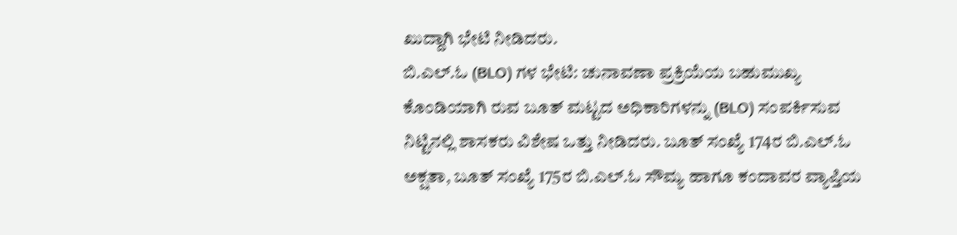ಖುದ್ದಾಗಿ ಭೇಟಿ ನೀಡಿದರು.
ಬಿ.ಎಲ್.ಓ (BLO) ಗಳ ಭೇಟಿ: ಚುನಾವಣಾ ಪ್ರಕ್ರಿಯೆಯ ಬಹುಮುಖ್ಯ ಕೊಂಡಿಯಾಗಿ ರುವ ಬೂತ್ ಮಟ್ಟದ ಅಧಿಕಾರಿಗಳನ್ನು (BLO) ಸಂಪರ್ಕಿಸುವ ನಿಟ್ಟಿನಲ್ಲಿ ಶಾಸಕರು ವಿಶೇಷ ಒತ್ತು ನೀಡಿದರು. ಬೂತ್ ಸಂಖ್ಯೆ 174ರ ಬಿ.ಎಲ್.ಓ ಅಕ್ಷತಾ, ಬೂತ್ ಸಂಖ್ಯೆ 175ರ ಬಿ.ಎಲ್.ಓ ಸೌಮ್ಯ ಹಾಗೂ ಕಂದಾವರ ವ್ಯಾಪ್ತಿಯ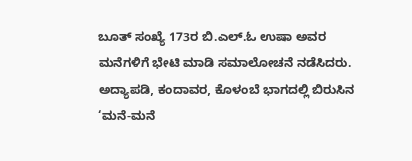ಬೂತ್ ಸಂಖ್ಯೆ 173ರ ಬಿ.ಎಲ್.ಓ ಉಷಾ ಅವರ ಮನೆಗಳಿಗೆ ಭೇಟಿ ಮಾಡಿ ಸಮಾಲೋಚನೆ ನಡೆಸಿದರು.
ಅದ್ಯಾಪಡಿ, ಕಂದಾವರ, ಕೊಳಂಬೆ ಭಾಗದಲ್ಲಿ ಬಿರುಸಿನ ‘ಮನೆ-ಮನೆ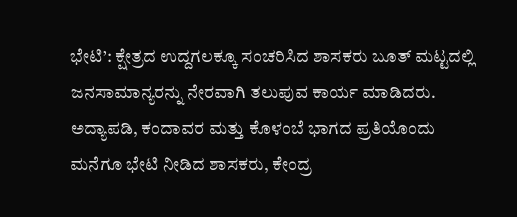ಭೇಟಿ’: ಕ್ಷೇತ್ರದ ಉದ್ದಗಲಕ್ಕೂ ಸಂಚರಿಸಿದ ಶಾಸಕರು ಬೂತ್ ಮಟ್ಟದಲ್ಲಿ ಜನಸಾಮಾನ್ಯರನ್ನು ನೇರವಾಗಿ ತಲುಪುವ ಕಾರ್ಯ ಮಾಡಿದರು. ಅದ್ಯಾಪಡಿ, ಕಂದಾವರ ಮತ್ತು ಕೊಳಂಬೆ ಭಾಗದ ಪ್ರತಿಯೊಂದು ಮನೆಗೂ ಭೇಟಿ ನೀಡಿದ ಶಾಸಕರು, ಕೇಂದ್ರ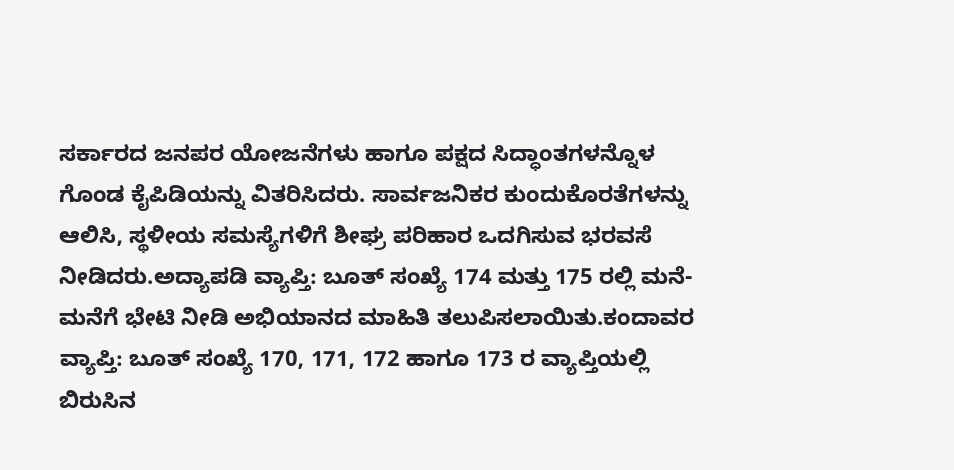ಸರ್ಕಾರದ ಜನಪರ ಯೋಜನೆಗಳು ಹಾಗೂ ಪಕ್ಷದ ಸಿದ್ಧಾಂತಗಳನ್ನೊಳ ಗೊಂಡ ಕೈಪಿಡಿಯನ್ನು ವಿತರಿಸಿದರು. ಸಾರ್ವಜನಿಕರ ಕುಂದುಕೊರತೆಗಳನ್ನು ಆಲಿಸಿ, ಸ್ಥಳೀಯ ಸಮಸ್ಯೆಗಳಿಗೆ ಶೀಘ್ರ ಪರಿಹಾರ ಒದಗಿಸುವ ಭರವಸೆ ನೀಡಿದರು.ಅದ್ಯಾಪಡಿ ವ್ಯಾಪ್ತಿ: ಬೂತ್ ಸಂಖ್ಯೆ 174 ಮತ್ತು 175 ರಲ್ಲಿ ಮನೆ-ಮನೆಗೆ ಭೇಟಿ ನೀಡಿ ಅಭಿಯಾನದ ಮಾಹಿತಿ ತಲುಪಿಸಲಾಯಿತು.ಕಂದಾವರ ವ್ಯಾಪ್ತಿ: ಬೂತ್ ಸಂಖ್ಯೆ 170, 171, 172 ಹಾಗೂ 173 ರ ವ್ಯಾಪ್ತಿಯಲ್ಲಿ ಬಿರುಸಿನ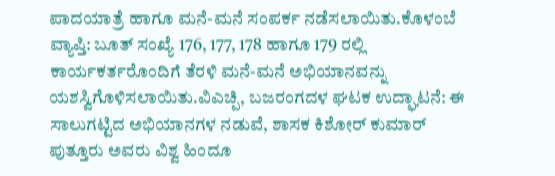ಪಾದಯಾತ್ರೆ ಹಾಗೂ ಮನೆ-ಮನೆ ಸಂಪರ್ಕ ನಡೆಸಲಾಯಿತು.ಕೊಳಂಬೆ ವ್ಯಾಪ್ತಿ: ಬೂತ್ ಸಂಖ್ಯೆ 176, 177, 178 ಹಾಗೂ 179 ರಲ್ಲಿ ಕಾರ್ಯಕರ್ತರೊಂದಿಗೆ ತೆರಳಿ ಮನೆ-ಮನೆ ಅಭಿಯಾನವನ್ನು ಯಶಸ್ವಿಗೊಳಿಸಲಾಯಿತು.ವಿಎಚ್ಪಿ, ಬಜರಂಗದಳ ಘಟಕ ಉದ್ಘಾಟನೆ: ಈ ಸಾಲುಗಟ್ಟಿದ ಅಭಿಯಾನಗಳ ನಡುವೆ, ಶಾಸಕ ಕಿಶೋರ್ ಕುಮಾರ್ ಪುತ್ತೂರು ಅವರು ವಿಶ್ವ ಹಿಂದೂ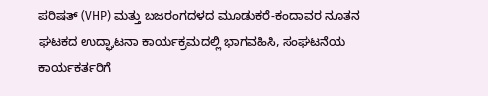ಪರಿಷತ್ (VHP) ಮತ್ತು ಬಜರಂಗದಳದ ಮೂಡುಕರೆ-ಕಂದಾವರ ನೂತನ ಘಟಕದ ಉದ್ಘಾಟನಾ ಕಾರ್ಯಕ್ರಮದಲ್ಲಿ ಭಾಗವಹಿಸಿ, ಸಂಘಟನೆಯ ಕಾರ್ಯಕರ್ತರಿಗೆ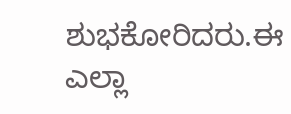ಶುಭಕೋರಿದರು.ಈ ಎಲ್ಲಾ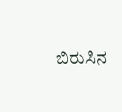ಬಿರುಸಿನ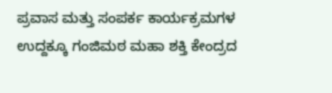ಪ್ರವಾಸ ಮತ್ತು ಸಂಪರ್ಕ ಕಾರ್ಯಕ್ರಮಗಳ ಉದ್ದಕ್ಕೂ ಗಂಜಿಮಠ ಮಹಾ ಶಕ್ತಿ ಕೇಂದ್ರದ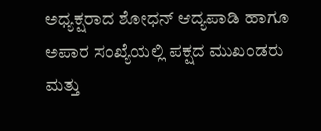ಅಧ್ಯಕ್ಷರಾದ ಶೋಧನ್ ಆದ್ಯಪಾಡಿ ಹಾಗೂ ಅಪಾರ ಸಂಖ್ಯೆಯಲ್ಲಿ ಪಕ್ಷದ ಮುಖಂಡರು ಮತ್ತು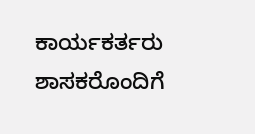ಕಾರ್ಯಕರ್ತರು ಶಾಸಕರೊಂದಿಗೆ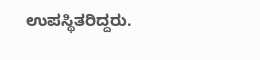ಉಪಸ್ಥಿತರಿದ್ದರು.